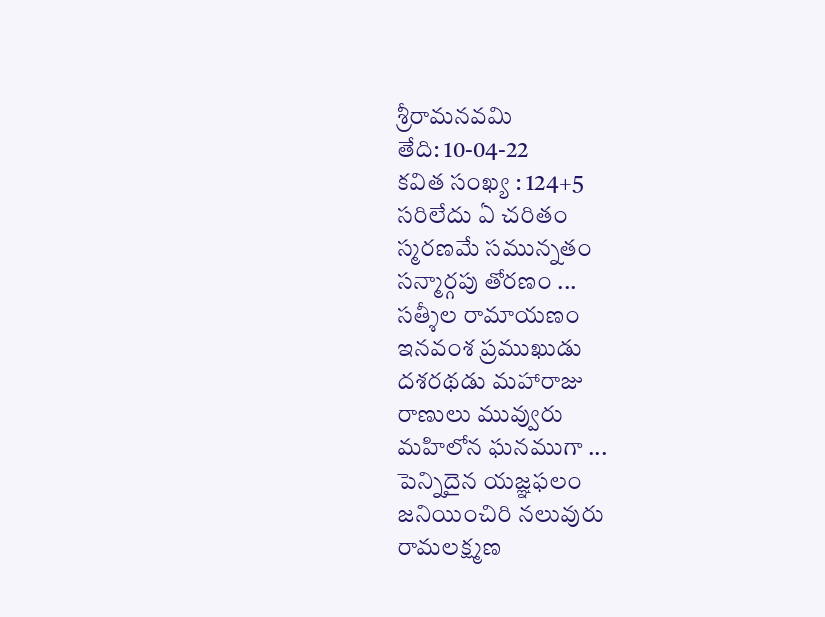శ్రీరామనవమి
తేది: 10-04-22
కవిత సంఖ్య : 124+5
సరిలేదు ఏ చరితం
స్మరణమే సమున్నతం
సన్మార్గపు తోరణం ...
సత్శీల రామాయణం
ఇనవంశ ప్రముఖుడు
దశరథడు మహారాజు
రాణులు మువ్వురు
మహిలోన ఘనముగా ...
పెన్నిదైన యజ్ఞఫలం
జనియించిరి నలువురు
రామలక్ష్మణ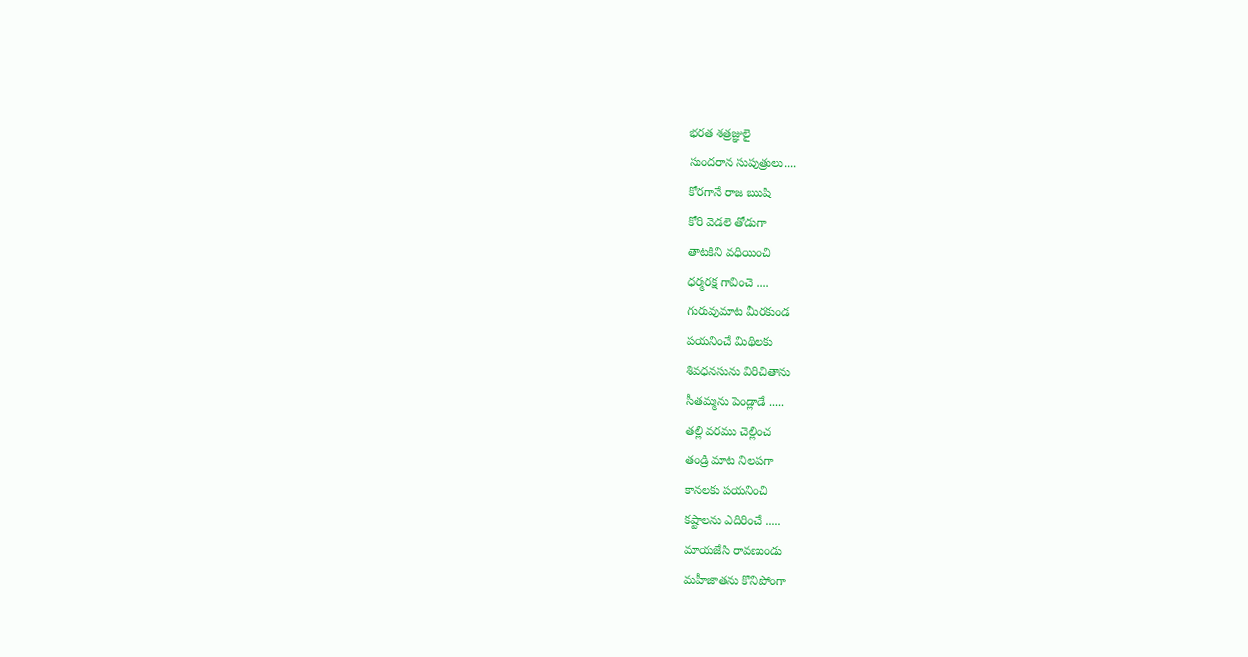భరత శత్రజ్ఞులై
సుందరాన సుపుత్రులు....
కోరగానే రాజ ఋషి
కోరి వెడలె తోడుగా
తాటకిని వధియించి
ధర్మరక్ష గావించె ....
గురువుమాట మీరకుండ
పయనించే మిథిలకు
శివధనసును విరిచితాను
సీతమ్మను పెండ్లాడే .....
తల్లి వరము చెల్లించ
తండ్రి మాట నిలపగా
కానలకు పయనించి
కష్టాలను ఎదిరించే .....
మాయజేసి రావణుండు
మహీజాతను కొనిపోంగా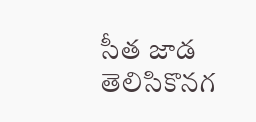సీత జాడ తెలిసికొనగ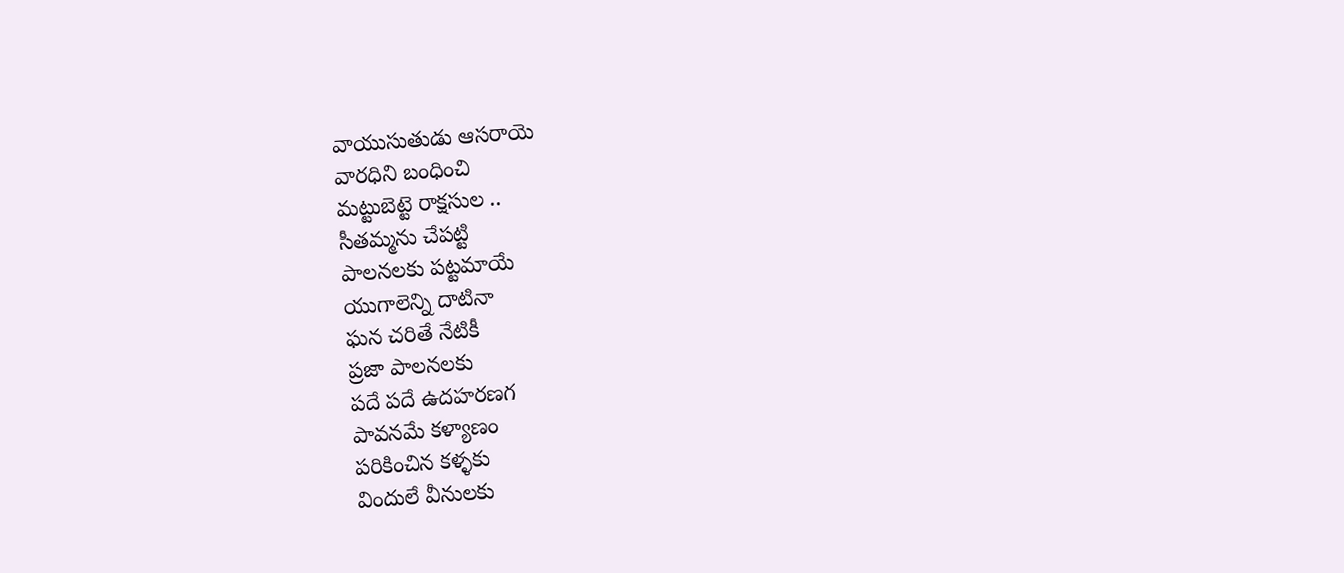వాయుసుతుడు ఆసరాయె
వారధిని బంధించి
మట్టుబెట్టె రాక్షసుల ..
సీతమ్మను చేపట్టి
పాలనలకు పట్టమాయే
యుగాలెన్ని దాటినా
ఘన చరితే నేటికీ
ప్రజా పాలనలకు
పదే పదే ఉదహరణగ
పావనమే కళ్యాణం
పరికించిన కళ్ళకు
విందులే వీనులకు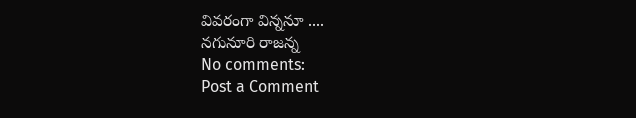వివరంగా విన్ననూ ....
నగునూరి రాజన్న
No comments:
Post a Comment